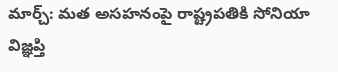మార్చ్: మత అసహనంపై రాష్ట్రపతికి సోనియా విజ్ఞప్తి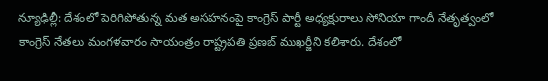న్యూఢిల్లీ: దేశంలో పెరిగిపోతున్న మత అసహనంపై కాంగ్రెస్ పార్టీ అధ్యక్షురాలు సోనియా గాందీ నేతృత్వంలో కాంగ్రెస్ నేతలు మంగళవారం సాయంత్రం రాష్ట్రపతి ప్రణబ్ ముఖర్జీని కలిశారు. దేశంలో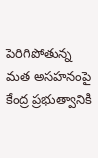పెరిగిపోతున్న మత అసహనంపై కేంద్ర ప్రభుత్వానికి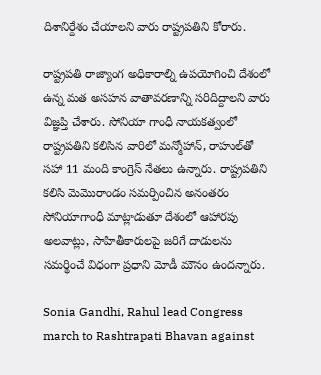దిశానిర్దేశం చేయాలని వారు రాష్ట్రపతిని కోరారు.

రాష్ట్రపతి రాజ్యాంగ అధికారాల్ని ఉపయోగించి దేశంలో ఉన్న మత అసహన వాతావరణాన్ని సరిదిద్దాలని వారు విజ్ఞప్తి చేశారు. సోనియా గాంధీ నాయకత్వంలో రాష్ట్రపతిని కలిసిన వారిలో మన్మోహాన్, రాహుల్‌తో సహా 11 మంది కాంగ్రెస్ నేతలు ఉన్నారు. రాష్ట్రపతిని కలిసి మెమొరాండం సమర్పించిన అనంతరం సోనియాగాంధీ మాట్లాడుతూ దేశంలో ఆహారపు అలవాట్లు, సాహితీకారులపై జరిగే దాడులను సమర్థించే విధంగా ప్రధాని మోడీ మౌనం ఉందన్నారు.

Sonia Gandhi, Rahul lead Congress march to Rashtrapati Bhavan against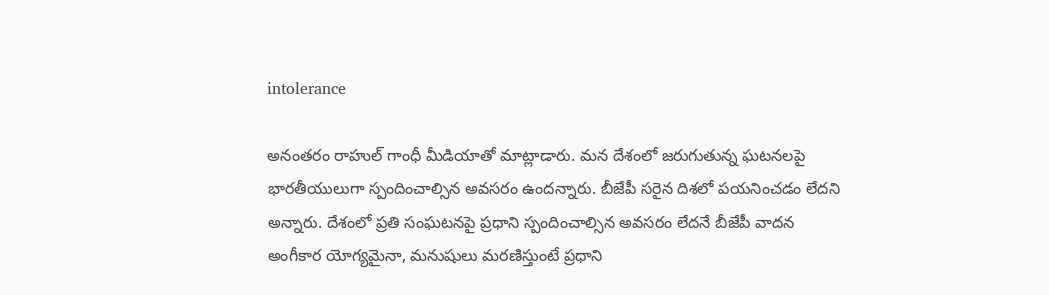intolerance

అనంతరం రాహుల్ గాంధీ మీడియాతో మాట్లాడారు. మన దేశంలో జరుగుతున్న ఘటనలపై భారతీయులుగా స్పందించాల్సిన అవసరం ఉందన్నారు. బీజేపీ సరైన దిశలో పయనించడం లేదని అన్నారు. దేశంలో ప్రతి సంఘటనపై ప్రధాని స్పందించాల్సిన అవసరం లేదనే బీజేపీ వాదన అంగీకార యోగ్యమైనా, మనుషులు మరణిస్తుంటే ప్రధాని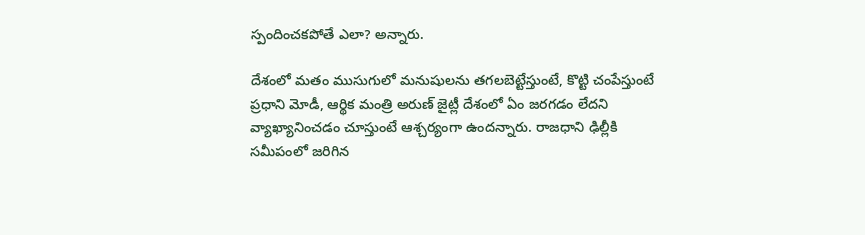స్పందించకపోతే ఎలా? అన్నారు.

దేశంలో మతం ముసుగులో మనుషులను తగలబెట్టేస్తుంటే, కొట్టి చంపేస్తుంటే ప్రధాని మోడీ, ఆర్థిక మంత్రి అరుణ్ జైట్లీ దేశంలో ఏం జరగడం లేదని వ్యాఖ్యానించడం చూస్తుంటే ఆశ్చర్యంగా ఉందన్నారు. రాజధాని ఢిల్లీకి సమీపంలో జరిగిన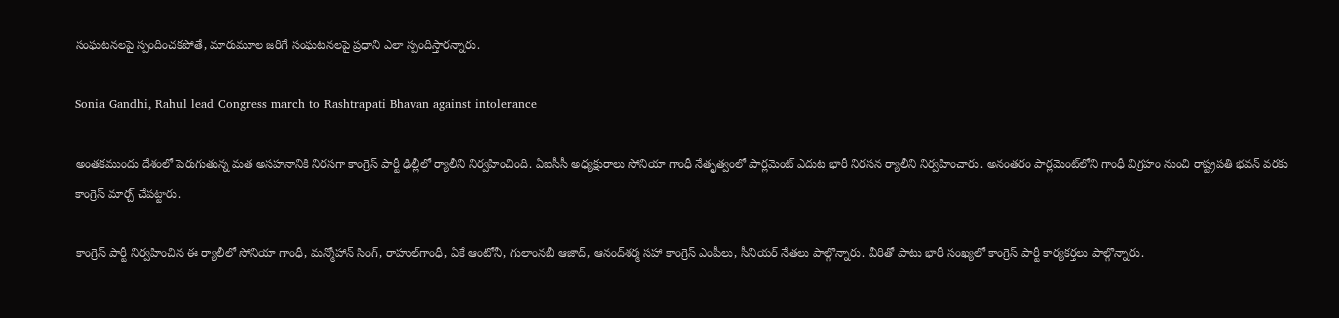సంఘటనలపై స్పందించకపోతే, మారుమూల జరిగే సంఘటనలపై ప్రధాని ఎలా స్పందిస్తారన్నారు.

Sonia Gandhi, Rahul lead Congress march to Rashtrapati Bhavan against intolerance

అంతకముందు దేశంలో పెరుగుతున్న మత అసహనానికి నిరసగా కాంగ్రెస్ పార్టీ ఢిల్లీలో ర్యాలీని నిర్వహించింది. ఏఐసీసీ అధ్యక్షురాలు సోనియా గాంధీ నేతృత్వంలో పార్లమెంట్ ఎదుట భారీ నిరసన ర్యాలీని నిర్వహించారు. అనంతరం పార్లమెంట్‌లోని గాంధీ విగ్రహం నుంచి రాష్ట్రపతి భవన్ వరకు కాంగ్రెస్ మార్చ్ చేపట్టారు.

కాంగ్రెస్ పార్టీ నిర్వహించిన ఈ ర్యాలీలో సోనియా గాంధీ, మన్మోహాన్ సింగ్, రాహుల్‌గాంధీ, ఏకే ఆంటోనీ, గులాంనబీ ఆజాద్‌, ఆనంద్‌శర్మ సహా కాంగ్రెస్‌ ఎంపీలు, సీనియర్‌ నేతలు పాల్గొన్నారు. వీరితో పాటు భారీ సంఖ్యలో కాంగ్రెస్ పార్టీ కార్యకర్తలు పాల్గొన్నారు.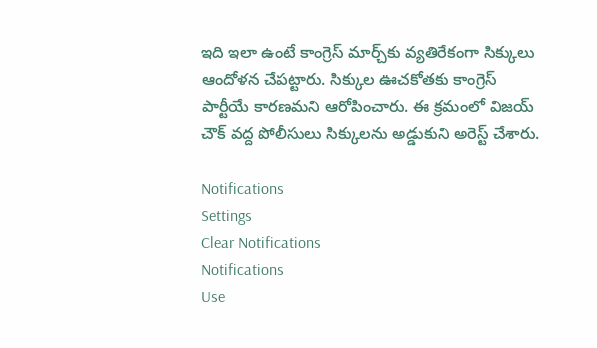ఇది ఇలా ఉంటే కాంగ్రెస్ మార్చ్‌కు వ్యతిరేకంగా సిక్కులు ఆందోళన చేపట్టారు. సిక్కుల ఊచకోతకు కాంగ్రెస్ పార్టీయే కారణమని ఆరోపించారు. ఈ క్రమంలో విజయ్ చౌక్ వద్ద పోలీసులు సిక్కులను అడ్డుకుని అరెస్ట్ చేశారు.

Notifications
Settings
Clear Notifications
Notifications
Use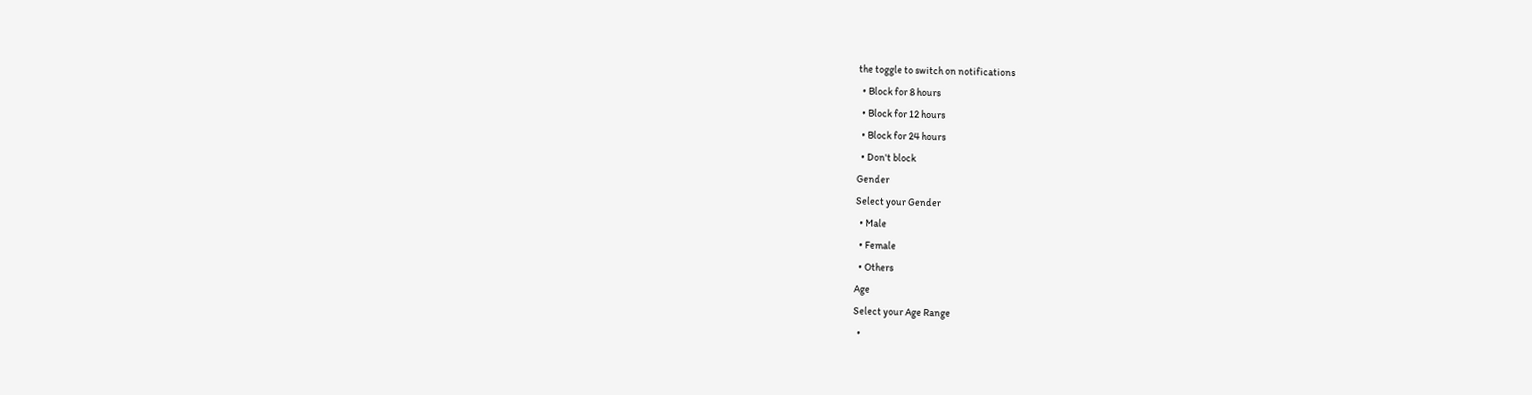the toggle to switch on notifications
  • Block for 8 hours
  • Block for 12 hours
  • Block for 24 hours
  • Don't block
Gender
Select your Gender
  • Male
  • Female
  • Others
Age
Select your Age Range
  •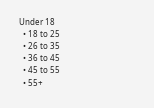Under 18
  • 18 to 25
  • 26 to 35
  • 36 to 45
  • 45 to 55
  • 55+